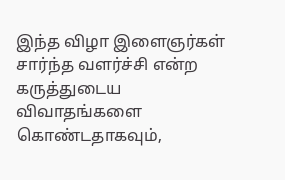இந்த விழா இளைஞர்கள் சார்ந்த வளர்ச்சி என்ற கருத்துடைய விவாதங்களை கொண்டதாகவும்,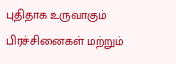புதிதாக உருவாகும் பிரச்சினைகள் மற்றும்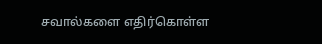சவால்களை எதிர்கொள்ள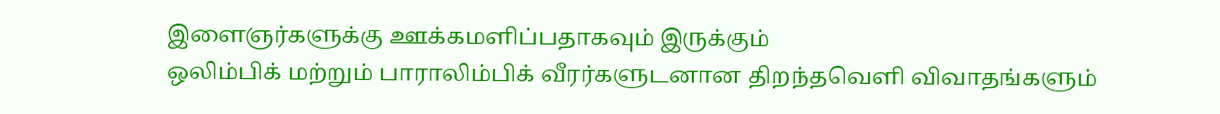இளைஞர்களுக்கு ஊக்கமளிப்பதாகவும் இருக்கும்
ஒலிம்பிக் மற்றும் பாராலிம்பிக் வீரர்களுடனான திறந்தவெளி விவாதங்களும்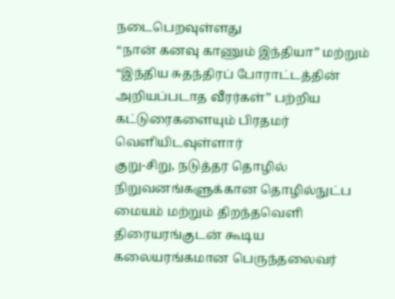நடைபெறவுள்ளது
“நான் கனவு காணும் இந்தியா” மற்றும் “இந்திய சுதந்திரப் போராட்டத்தின் அறியப்படாத வீரர்கள்” பற்றிய கட்டுரைகளையும் பிரதமர் வெளியிடவுள்ளார்
குறு-சிறு, நடுத்தர தொழில் நிறுவனங்களுக்கான தொழில்நுட்ப மையம் மற்றும் திறந்தவெளி திரையரங்குடன் கூடிய கலையரங்கமான பெருந்தலைவர்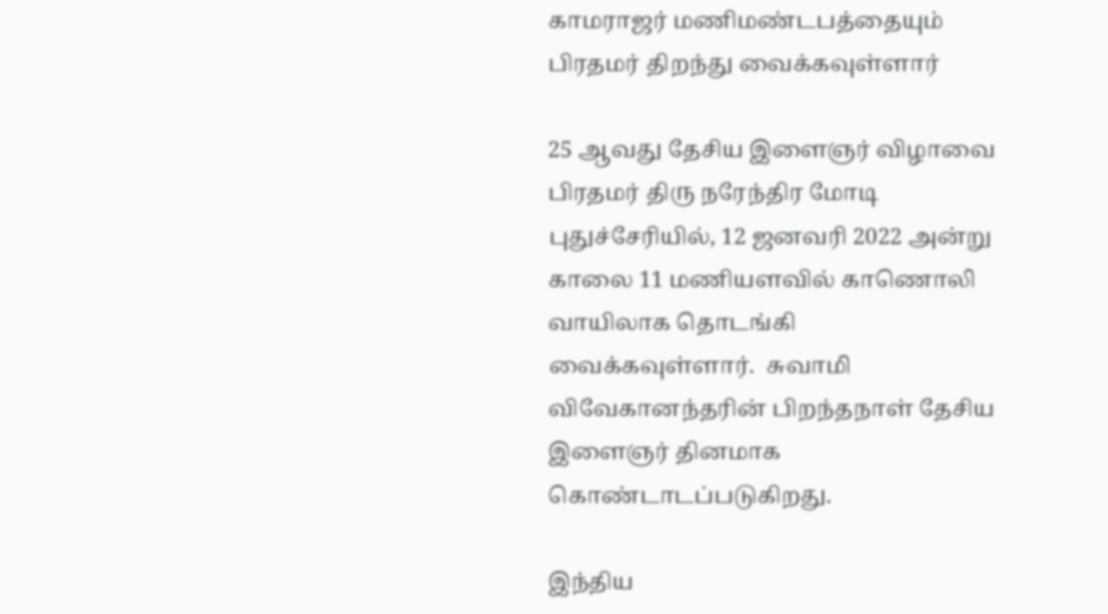காமராஜர் மணிமண்டபத்தையும் பிரதமர் திறந்து வைக்கவுள்ளார்

25 ஆவது தேசிய இளைஞர் விழாவை பிரதமர் திரு நரேந்திர மோடி புதுச்சேரியில், 12 ஜனவரி 2022 அன்று காலை 11 மணியளவில் காணொலி வாயிலாக தொடங்கி வைக்கவுள்ளார்.  சுவாமி விவேகானந்தரின் பிறந்தநாள் தேசிய இளைஞர் தினமாக கொண்டாடப்படுகிறது.

இந்திய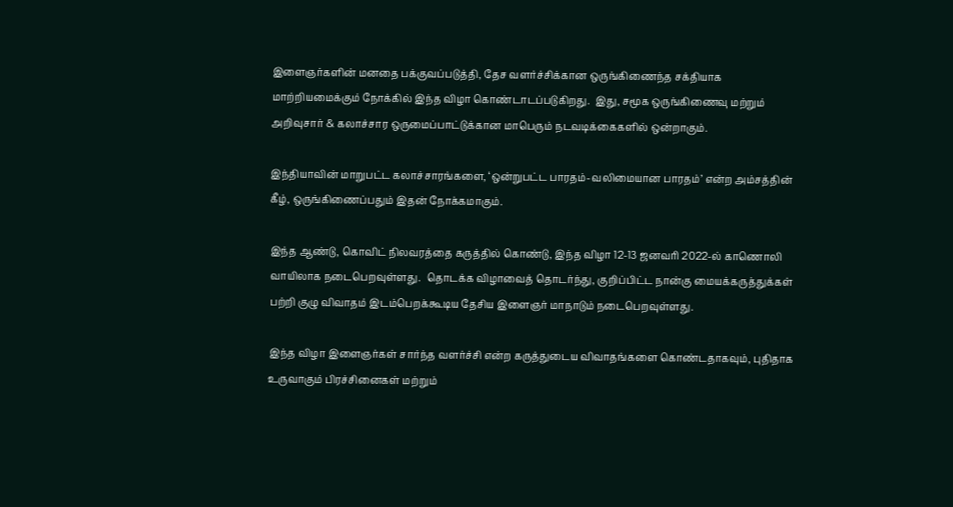இளைஞர்களின் மனதை பக்குவப்படுத்தி, தேச வளர்ச்சிக்கான ஒருங்கிணைந்த சக்தியாக மாற்றியமைக்கும் நோக்கில் இந்த விழா கொண்டாடப்படுகிறது.  இது, சமூக ஒருங்கிணைவு மற்றும் அறிவுசார் & கலாச்சார ஒருமைப்பாட்டுக்கான மாபெரும் நடவடிக்கைகளில் ஒன்றாகும்.

இந்தியாவின் மாறுபட்ட கலாச்சாரங்களை, ‘ஒன்றுபட்ட பாரதம்-வலிமையான பாரதம்’ என்ற அம்சத்தின் கீழ், ஒருங்கிணைப்பதும் இதன் நோக்கமாகும்.

இந்த ஆண்டு, கொவிட் நிலவரத்தை கருத்தில் கொண்டு, இந்த விழா 12-13 ஜனவரி 2022-ல் காணொலி வாயிலாக நடைபெறவுள்ளது.  தொடக்க விழாவைத் தொடர்ந்து, குறிப்பிட்ட நான்கு மையக்கருத்துக்கள் பற்றி குழு விவாதம் இடம்பெறக்கூடிய தேசிய இளைஞர் மாநாடும் நடைபெறவுள்ளது.

இந்த விழா இளைஞர்கள் சார்ந்த வளர்ச்சி என்ற கருத்துடைய விவாதங்களை கொண்டதாகவும், புதிதாக உருவாகும் பிரச்சினைகள் மற்றும்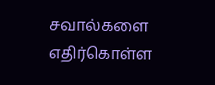சவால்களை எதிர்கொள்ள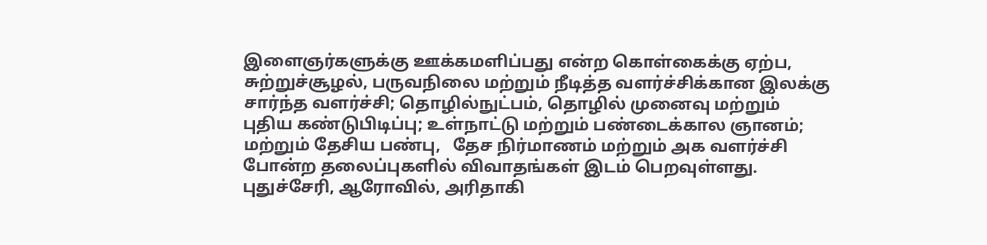இளைஞர்களுக்கு ஊக்கமளிப்பது என்ற கொள்கைக்கு ஏற்ப, சுற்றுச்சூழல், பருவநிலை மற்றும் நீடித்த வளர்ச்சிக்கான இலக்கு சார்ந்த வளர்ச்சி; தொழில்நுட்பம், தொழில் முனைவு மற்றும் புதிய கண்டுபிடிப்பு; உள்நாட்டு மற்றும் பண்டைக்கால ஞானம்; மற்றும் தேசிய பண்பு,   தேச நிர்மாணம் மற்றும் அக வளர்ச்சி போன்ற தலைப்புகளில் விவாதங்கள் இடம் பெறவுள்ளது.  புதுச்சேரி, ஆரோவில், அரிதாகி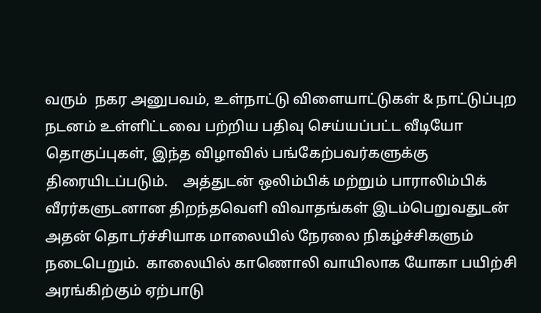வரும்  நகர அனுபவம், உள்நாட்டு விளையாட்டுகள் & நாட்டுப்புற நடனம் உள்ளிட்டவை பற்றிய பதிவு செய்யப்பட்ட வீடியோ தொகுப்புகள், இந்த விழாவில் பங்கேற்பவர்களுக்கு திரையிடப்படும்.    அத்துடன் ஒலிம்பிக் மற்றும் பாராலிம்பிக் வீரர்களுடனான திறந்தவெளி விவாதங்கள் இடம்பெறுவதுடன் அதன் தொடர்ச்சியாக மாலையில் நேரலை நிகழ்ச்சிகளும் நடைபெறும்.  காலையில் காணொலி வாயிலாக யோகா பயிற்சி அரங்கிற்கும் ஏற்பாடு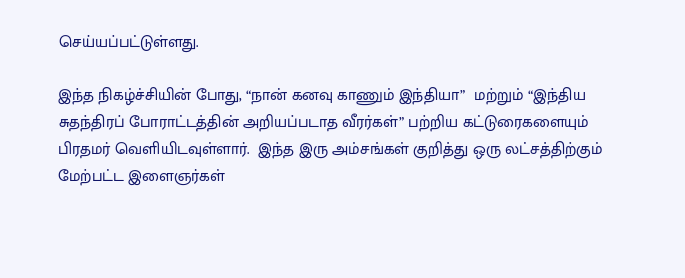செய்யப்பட்டுள்ளது.

இந்த நிகழ்ச்சியின் போது, “நான் கனவு காணும் இந்தியா”  மற்றும் “இந்திய சுதந்திரப் போராட்டத்தின் அறியப்படாத வீரர்கள்” பற்றிய கட்டுரைகளையும் பிரதமர் வெளியிடவுள்ளார்.  இந்த இரு அம்சங்கள் குறித்து ஒரு லட்சத்திற்கும் மேற்பட்ட இளைஞர்கள்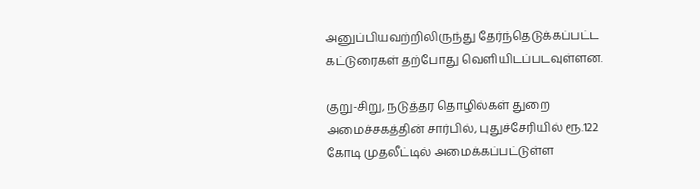அனுப்பியவற்றிலிருந்து தேர்ந்தெடுக்கப்பட்ட கட்டுரைகள் தற்போது வெளியிடப்படவுள்ளன.

குறு-சிறு, நடுத்தர தொழில்கள் துறை அமைச்சகத்தின் சார்பில், புதுச்சேரியில் ரூ.122 கோடி முதலீட்டில் அமைக்கப்பட்டுள்ள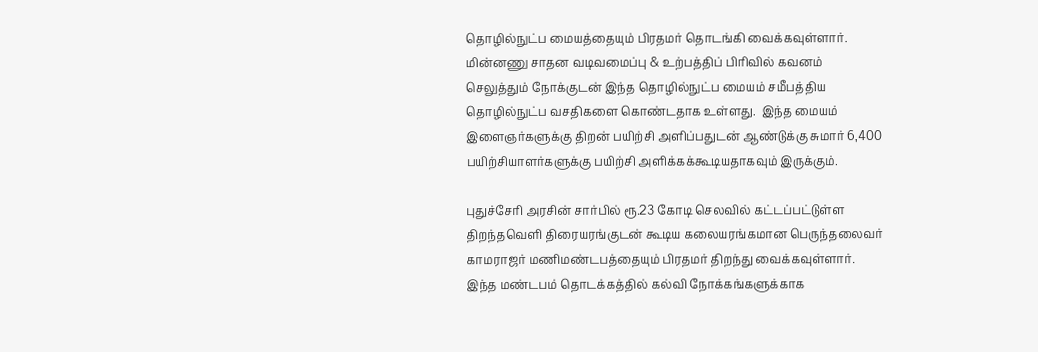தொழில்நுட்ப மையத்தையும் பிரதமர் தொடங்கி வைக்கவுள்ளார்.  மின்னணு சாதன வடிவமைப்பு & உற்பத்திப் பிரிவில் கவனம் செலுத்தும் நோக்குடன் இந்த தொழில்நுட்ப மையம் சமீபத்திய தொழில்நுட்ப வசதிகளை கொண்டதாக உள்ளது.  இந்த மையம் இளைஞர்களுக்கு திறன் பயிற்சி அளிப்பதுடன் ஆண்டுக்கு சுமார் 6,400 பயிற்சியாளர்களுக்கு பயிற்சி அளிக்கக்கூடியதாகவும் இருக்கும்.

புதுச்சேரி அரசின் சார்பில் ரூ.23 கோடி செலவில் கட்டப்பட்டுள்ள திறந்தவெளி திரையரங்குடன் கூடிய கலையரங்கமான பெருந்தலைவர் காமராஜர் மணிமண்டபத்தையும் பிரதமர் திறந்து வைக்கவுள்ளார்.  இந்த மண்டபம் தொடக்கத்தில் கல்வி நோக்கங்களுக்காக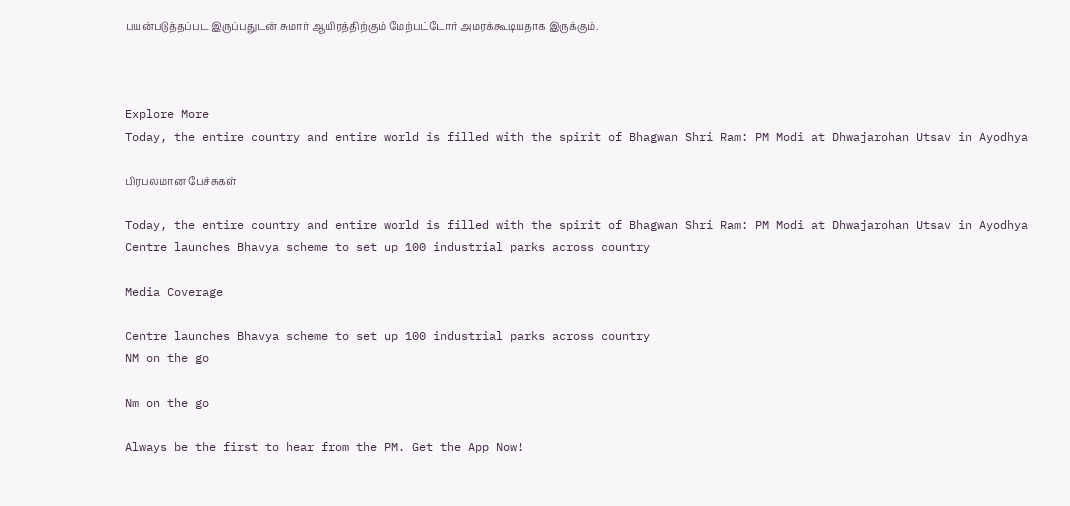பயன்படுத்தப்பட இருப்பதுடன் சுமார் ஆயிரத்திற்கும் மேற்பட்டோர் அமரக்கூடியதாக இருக்கும்.



Explore More
Today, the entire country and entire world is filled with the spirit of Bhagwan Shri Ram: PM Modi at Dhwajarohan Utsav in Ayodhya

பிரபலமான பேச்சுகள்

Today, the entire country and entire world is filled with the spirit of Bhagwan Shri Ram: PM Modi at Dhwajarohan Utsav in Ayodhya
Centre launches Bhavya scheme to set up 100 industrial parks across country

Media Coverage

Centre launches Bhavya scheme to set up 100 industrial parks across country
NM on the go

Nm on the go

Always be the first to hear from the PM. Get the App Now!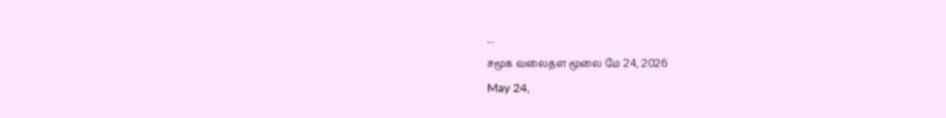...
சமூக வலைதள மூலை மே 24, 2026
May 24,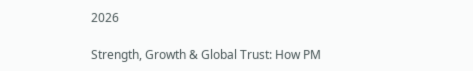2026

Strength, Growth & Global Trust: How PM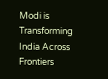Modi is Transforming India Across Frontiers